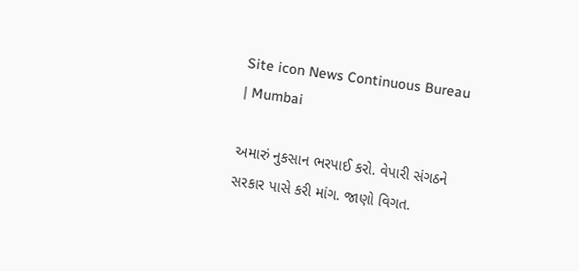Site icon News Continuous Bureau | Mumbai

અમારું નુકસાન ભરપાઈ કરો. વેપારી સંગઠને સરકાર પાસે કરી માંગ. જાણો વિગત.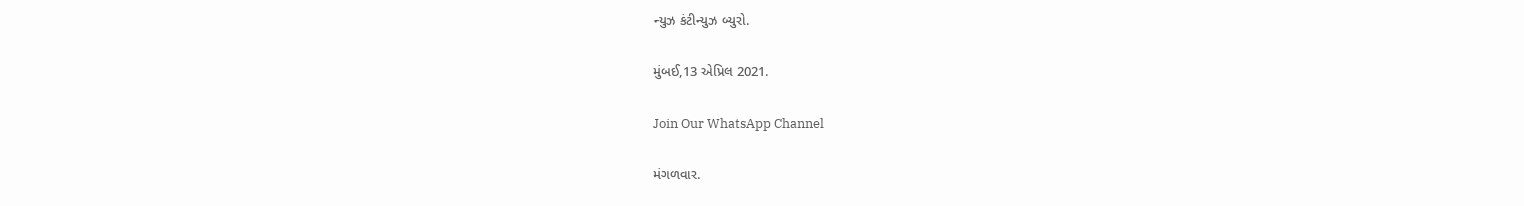ન્યુઝ કંટીન્યુઝ બ્યુરો.

મુંબઈ,13 એપ્રિલ 2021.

Join Our WhatsApp Channel

મંગળવાર.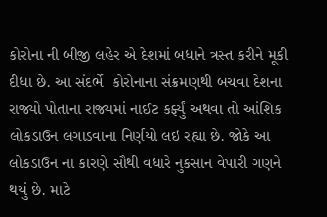કોરોના ની બીજી લહેર એ દેશમાં બધાને ત્રસ્ત કરીને મૂકી દીધા છે. આ સંદર્ભે  કોરોનાના સંક્રમણથી બચવા દેશના રાજ્યો પોતાના રાજ્યમાં નાઈટ કર્ફ્યું અથવા તો આંશિક લોકડાઉન લગાડવાના નિર્ણયો લઇ રહ્યા છે. જોકે આ લોકડાઉન ના કારણે સૌથી વધારે નુકસાન વેપારી ગણને થયું છે. માટે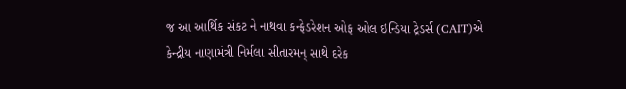જ આ આર્થિક સંકટ ને નાથવા કન્ફેડરેશન ઓફ ઓલ ઇન્ડિયા ટ્રેડર્સ (CAIT)એ કેન્દ્રીય નાણામંત્રી નિર્મલા સીતારમન્ સાથે દરેક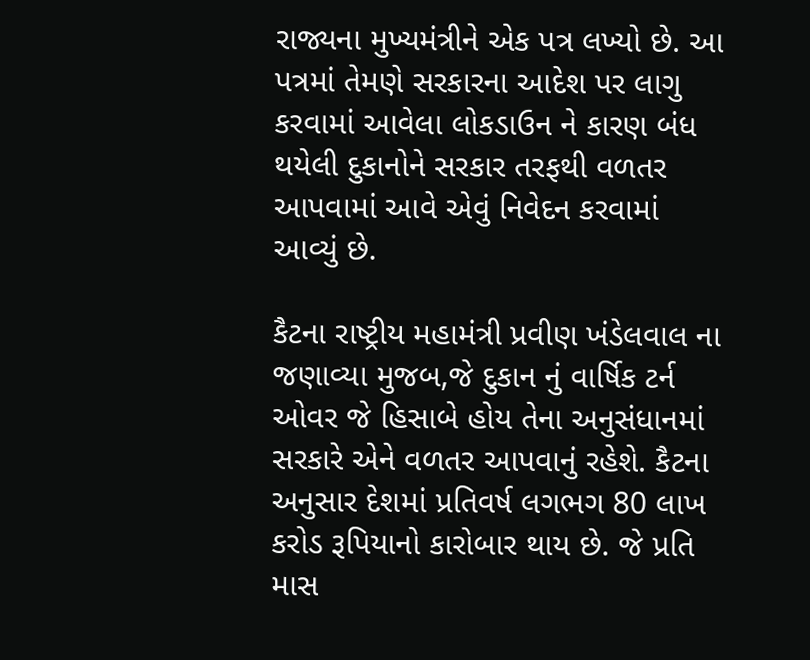રાજ્યના મુખ્યમંત્રીને એક પત્ર લખ્યો છે. આ પત્રમાં તેમણે સરકારના આદેશ પર લાગુ કરવામાં આવેલા લોકડાઉન ને કારણ બંધ થયેલી દુકાનોને સરકાર તરફથી વળતર આપવામાં આવે એવું નિવેદન કરવામાં આવ્યું છે.

કૈટના રાષ્ટ્રીય મહામંત્રી પ્રવીણ ખંડેલવાલ ના જણાવ્યા મુજબ,જે દુકાન નું વાર્ષિક ટર્ન ઓવર જે હિસાબે હોય તેના અનુસંધાનમાં સરકારે એને વળતર આપવાનું રહેશે. કૈટના અનુસાર દેશમાં પ્રતિવર્ષ લગભગ 80 લાખ કરોડ રૂપિયાનો કારોબાર થાય છે. જે પ્રતિ માસ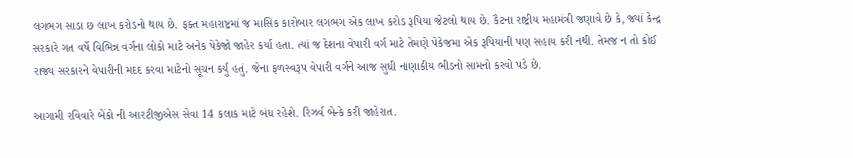લગભગ સાડા છ લાખ કરોડનો થાય છે. ફક્ત મહારાષ્ટ્રમાં જ માસિક કારોબાર લગભગ એક લાખ કરોડ રૂપિયા જેટલો થાય છે. કૈટના રાષ્ટ્રીય મહામંત્રી જણાવે છે કે, જ્યાં કેન્દ્ર સરકારે ગત વર્ષે વિભિન્ન વર્ગના લોકો માટે અનેક પેકેજો જાહેર કર્યા હતા. ત્યાં જ દેશના વેપારી વર્ગ માટે તેમણે પેકેજમા એક રૂપિયાની પણ સહાય કરી નથી. તેમજ ન તો કોઈ રાજ્ય સરકારને વેપારીની મદદ કરવા માટેનો સૂચન કર્યું હતું. જેના ફળસ્વરૂપ વેપારી વર્ગને આજ સુધી નાણાકીય ભીડનો સામનો કરવો પડે છે.

આગામી રવિવારે બેંકો ની આરટીજીએસ સેવા 14 કલાક માટે બંધ રહેશે. રિઝર્વ બેન્કે કરી જાહેરાત.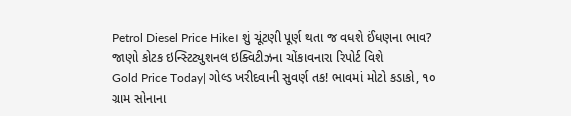Petrol Diesel Price Hike। શું ચૂંટણી પૂર્ણ થતા જ વધશે ઈંધણના ભાવ? જાણો કોટક ઇન્સ્ટિટ્યુશનલ ઇક્વિટીઝના ચોંકાવનારા રિપોર્ટ વિશે
Gold Price Today| ગોલ્ડ ખરીદવાની સુવર્ણ તક! ભાવમાં મોટો કડાકો, ૧૦ ગ્રામ સોનાના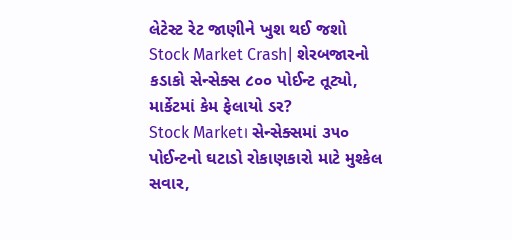લેટેસ્ટ રેટ જાણીને ખુશ થઈ જશો
Stock Market Crash| શેરબજારનો કડાકો સેન્સેક્સ ૮૦૦ પોઈન્ટ તૂટ્યો, માર્કેટમાં કેમ ફેલાયો ડર?
Stock Market। સેન્સેક્સમાં ૩૫૦ પોઈન્ટનો ઘટાડો રોકાણકારો માટે મુશ્કેલ સવાર,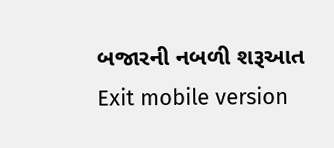બજારની નબળી શરૂઆત
Exit mobile version